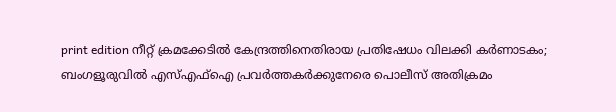print edition നീറ്റ് ക്രമക്കേടിൽ കേന്ദ്രത്തിനെതിരായ പ്രതിഷേധം വിലക്കി കർണാടകം; ബംഗളൂരുവിൽ എസ്എഫ്ഐ പ്രവർത്തകർക്കുനേരെ പൊലീസ് അതിക്രമം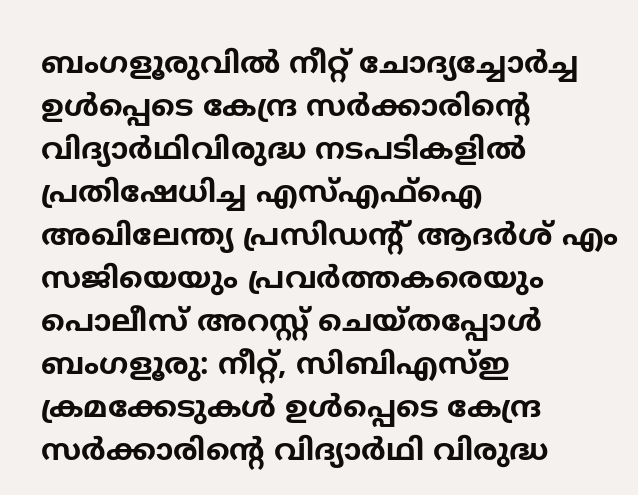ബംഗളൂരുവിൽ നീറ്റ് ചോദ്യച്ചോർച്ച ഉൾപ്പെടെ കേന്ദ്ര സർക്കാരിന്റെ വിദ്യാർഥിവിരുദ്ധ നടപടികളിൽ പ്രതിഷേധിച്ച എസ്എഫ്ഐ അഖിലേന്ത്യ പ്രസിഡന്റ് ആദർശ് എം സജിയെയും പ്രവർത്തകരെയും പൊലീസ് അറസ്റ്റ് ചെയ്തപ്പോൾ
ബംഗളൂരു: നീറ്റ്, സിബിഎസ്ഇ ക്രമക്കേടുകൾ ഉൾപ്പെടെ കേന്ദ്ര സർക്കാരിന്റെ വിദ്യാർഥി വിരുദ്ധ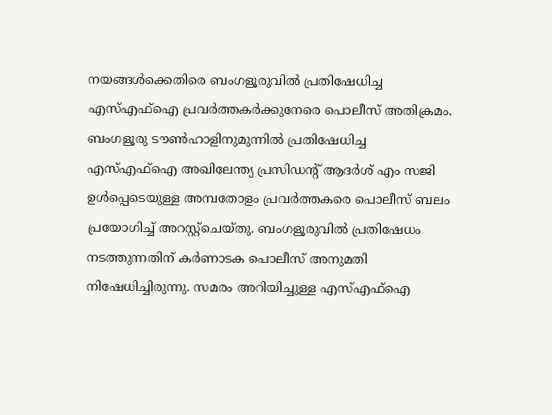നയങ്ങൾക്കെതിരെ ബംഗളൂരുവിൽ പ്രതിഷേധിച്ച എസ്എഫ്ഐ പ്രവർത്തകർക്കുനേരെ പൊലീസ് അതിക്രമം.
ബംഗളൂരു ടൗൺഹാളിനുമുന്നിൽ പ്രതിഷേധിച്ച എസ്എഫ്ഐ അഖിലേന്ത്യ പ്രസിഡന്റ് ആദർശ് എം സജി ഉൾപ്പെടെയുള്ള അമ്പതോളം പ്രവർത്തകരെ പൊലീസ് ബലം പ്രയോഗിച്ച് അറസ്റ്റ്ചെയ്തു. ബംഗളൂരുവിൽ പ്രതിഷേധം നടത്തുന്നതിന് കർണാടക പൊലീസ് അനുമതി നിഷേധിച്ചിരുന്നു. സമരം അറിയിച്ചുള്ള എസ്എഫ്ഐ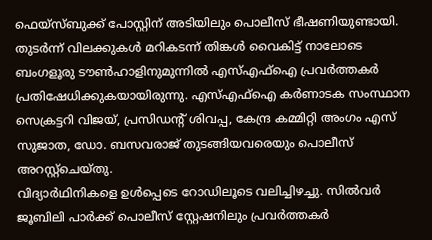ഫെയ്സ്ബുക്ക് പോസ്റ്റിന് അടിയിലും പൊലീസ് ഭീഷണിയുണ്ടായി.
തുടർന്ന് വിലക്കുകൾ മറികടന്ന് തിങ്കൾ വൈകിട്ട് നാലോടെ ബംഗളൂരു ടൗൺഹാളിനുമുന്നിൽ എസ്എഫ്ഐ പ്രവർത്തകർ പ്രതിഷേധിക്കുകയായിരുന്നു. എസ്എഫ്ഐ കർണാടക സംസ്ഥാന സെക്രട്ടറി വിജയ്, പ്രസിഡന്റ് ശിവപ്പ, കേന്ദ്ര കമ്മിറ്റി അംഗം എസ് സുജാത, ഡോ. ബസവരാജ് തുടങ്ങിയവരെയും പൊലീസ് അറസ്റ്റ്ചെയ്തു.
വിദ്യാർഥിനികളെ ഉൾപ്പെടെ റോഡിലൂടെ വലിച്ചിഴച്ചു. സിൽവർ ജൂബിലി പാർക്ക് പൊലീസ് സ്റ്റേഷനിലും പ്രവർത്തകർ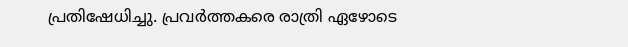പ്രതിഷേധിച്ചു. പ്രവർത്തകരെ രാത്രി ഏഴോടെ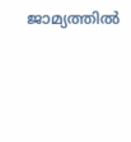ജാമ്യത്തിൽ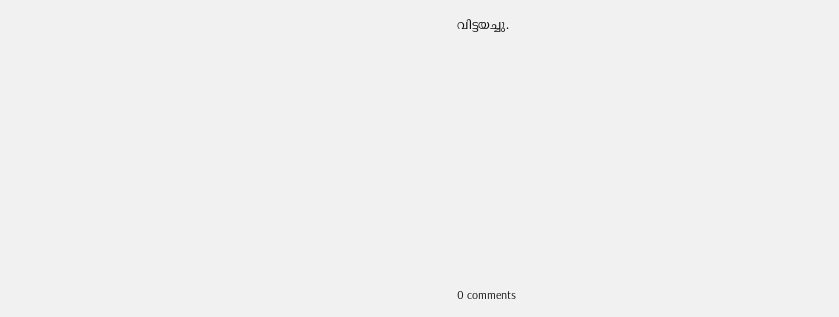വിട്ടയച്ചു.










0 comments